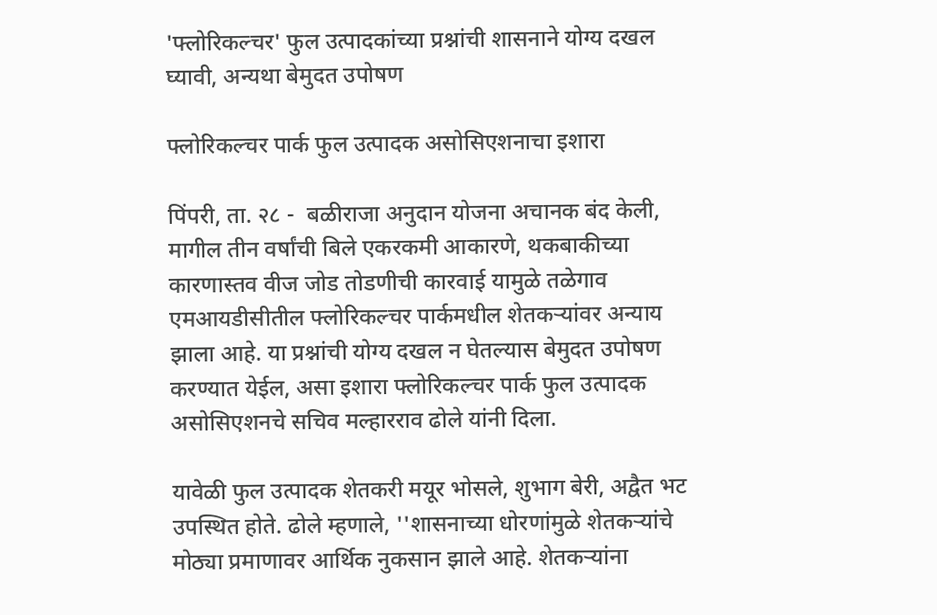'फ्लोरिकल्चर' फुल उत्पादकांच्या प्रश्नांची शासनाने योग्य दखल घ्यावी, अन्यथा बेमुदत उपोषण

फ्लोरिकल्चर पार्क फुल उत्पादक असोसिएशनाचा इशारा

पिंपरी, ता. २८ -  बळीराजा अनुदान योजना अचानक बंद केली, मागील तीन वर्षांची बिले एकरकमी आकारणे, थकबाकीच्या कारणास्तव वीज जोड तोडणीची कारवाई यामुळे तळेगाव एमआयडीसीतील फ्लोरिकल्चर पार्कमधील शेतकऱ्यांवर अन्याय झाला आहे. या प्रश्नांची योग्य दखल न घेतल्यास बेमुदत उपोषण करण्यात येईल, असा इशारा फ्लोरिकल्चर पार्क फुल उत्पादक असोसिएशनचे सचिव मल्हारराव ढोले यांनी दिला.

यावेळी फुल उत्पादक शेतकरी मयूर भोसले, शुभाग बेरी, अद्वैत भट उपस्थित होते. ढोले म्हणाले, ''शासनाच्या धोरणांमुळे शेतकऱ्यांचे मोठ्या प्रमाणावर आर्थिक नुकसान झाले आहे. शेतकऱ्यांना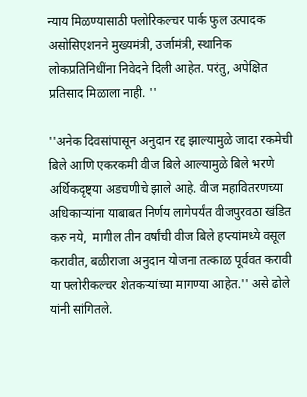न्याय मिळण्यासाठी फ्लोरिकल्चर पार्क फुल उत्पादक असोसिएशनने मुख्यमंत्री, उर्जामंत्री, स्थानिक लोकप्रतिनिधींना निवेदने दिली आहेत. परंतु, अपेक्षित प्रतिसाद मिळाला नाही. ''

''अनेक दिवसांपासून अनुदान रद्द झाल्यामुळे जादा रकमेची बिले आणि एकरकमी वीज बिले आल्यामुळे बिले भरणे अर्थिकदृष्ट्या अडचणीचे झाले आहे. वीज महावितरणच्या अधिकाऱ्यांना याबाबत निर्णय लागेपर्यंत वीजपुरवठा खंडित करु नये,  मागील तीन वर्षांची वीज बिले हप्त्यांमध्ये वसूल करावीत, बळीराजा अनुदान योजना तत्काळ पूर्ववत करावी या फ्लोरीकल्चर शेतकऱ्यांच्या मागण्या आहेत.'' असे ढोले यांनी सांगितले.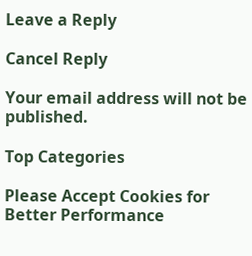Leave a Reply

Cancel Reply

Your email address will not be published.

Top Categories

Please Accept Cookies for Better Performance